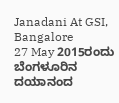Janadani At GSI, Bangalore
27 May 2015ರಂದು ಬೆಂಗಳೂರಿನ ದಯಾನಂದ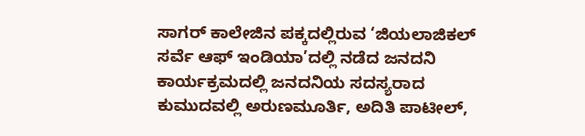ಸಾಗರ್ ಕಾಲೇಜಿನ ಪಕ್ಕದಲ್ಲಿರುವ ‘ಜಿಯಲಾಜಿಕಲ್ ಸರ್ವೆ ಆಫ್ ಇಂಡಿಯಾ’ದಲ್ಲಿ ನಡೆದ ಜನದನಿ ಕಾರ್ಯಕ್ರಮದಲ್ಲಿ ಜನದನಿಯ ಸದಸ್ಯರಾದ ಕುಮುದವಲ್ಲಿ ಅರುಣಮೂರ್ತಿ, ಅದಿತಿ ಪಾಟೀಲ್,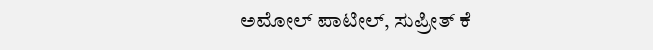ಅಮೋಲ್ ಪಾಟೀಲ್, ಸುಪ್ರೀತ್ ಕೆ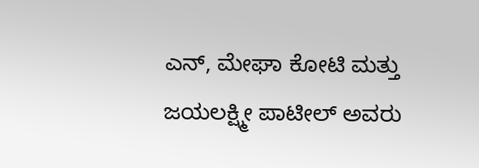ಎನ್, ಮೇಘಾ ಕೋಟಿ ಮತ್ತು ಜಯಲಕ್ಷ್ಮೀ ಪಾಟೀಲ್ ಅವರು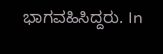ಭಾಗವಹಿಸಿದ್ದರು. In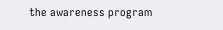the awareness program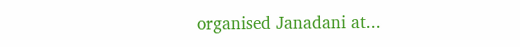organised Janadani at...